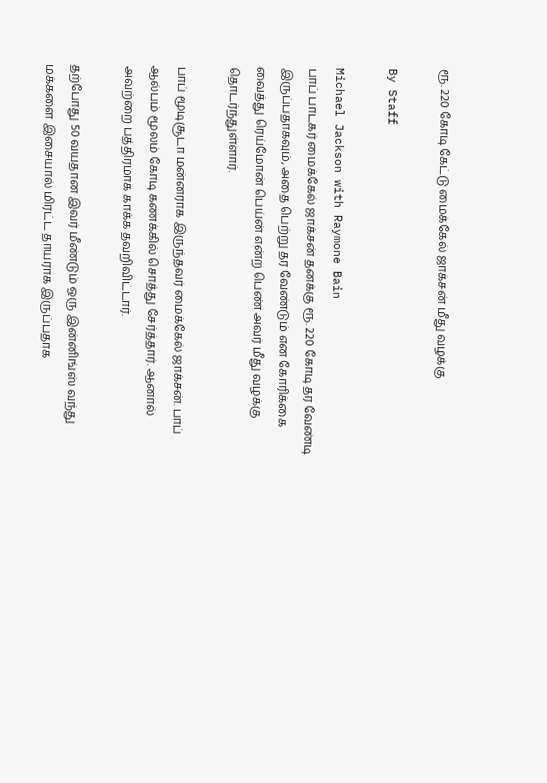ரூ. 220 கோடி கேட்டு மைக்கேல் ஜாக்சன் மீது வழக்கு

By Staff

Michael Jackson with Raymone Bain
பாப் பாடகர் மைக்கேல் ஜாக்சன் தனக்கு ரூ. 220 கோடி தர வேண்டி இருப்பதாகவும், அதை பெற்று தர வேண்டும் என கோரிக்கை வைத்து ரெய்மோன் பெய்ன் என்ற பெண் அவர் மீது வழக்கு தொடர்ந்துள்ளார்.

பாப் மூடிசூடா மன்னராக இருந்தவர் மைக்கேல் ஜாக்சன். பாப் ஆல்பம் மூலம் கோடி கணக்கில் சொத்து சேர்த்தார். ஆனால் அவற்றை பத்திரமாக காக்க தவறிவிட்டார்.

தற்போது 50 வயதான இவர் மீண்டும் ஒரு இன்னிங்ஸ் வந்து மக்களை இசையால் மிரட்ட தாயராக இருப்பதாக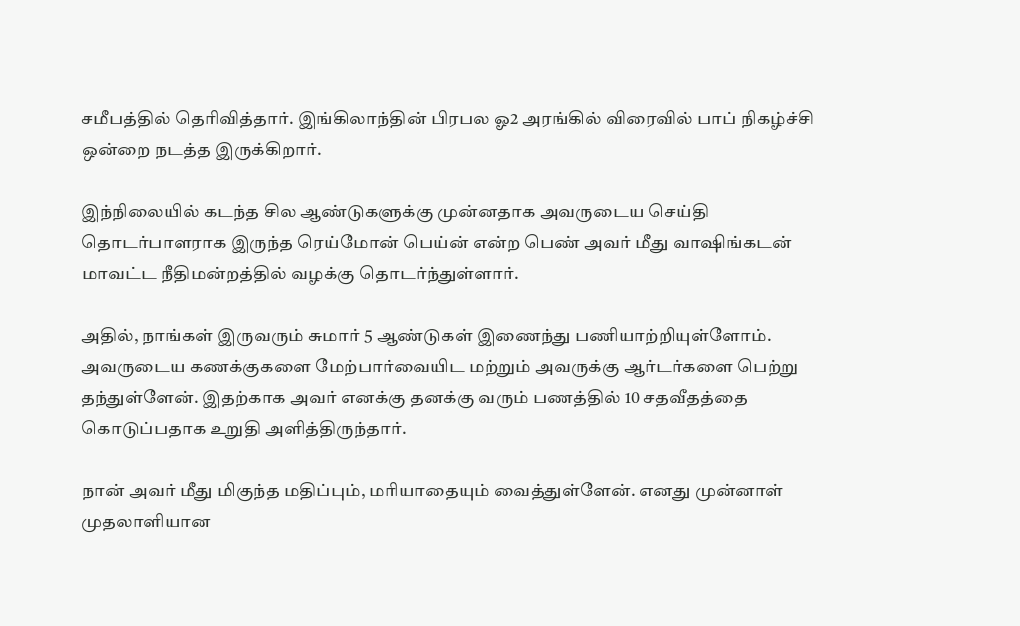சமீபத்தில் தெரிவித்தார். இங்கிலாந்தின் பிரபல ஓ2 அரங்கில் விரைவில் பாப் நிகழ்ச்சி ஒன்றை நடத்த இருக்கிறார்.

இந்நிலையில் கடந்த சில ஆண்டுகளுக்கு முன்னதாக அவருடைய செய்தி தொடர்பாளராக இருந்த ரெய்மோன் பெய்ன் என்ற பெண் அவர் மீது வாஷிங்கடன் மாவட்ட நீதிமன்றத்தில் வழக்கு தொடர்ந்துள்ளார்.

அதில், நாங்கள் இருவரும் சுமார் 5 ஆண்டுகள் இணைந்து பணியாற்றியுள்ளோம். அவருடைய கணக்குகளை மேற்பார்வையிட மற்றும் அவருக்கு ஆர்டர்களை பெற்று தந்துள்ளேன். இதற்காக அவர் எனக்கு தனக்கு வரும் பணத்தில் 10 சதவீதத்தை கொடுப்பதாக உறுதி அளித்திருந்தார்.

நான் அவர் மீது மிகுந்த மதிப்பும், மரியாதையும் வைத்துள்ளேன். எனது முன்னாள் முதலாளியான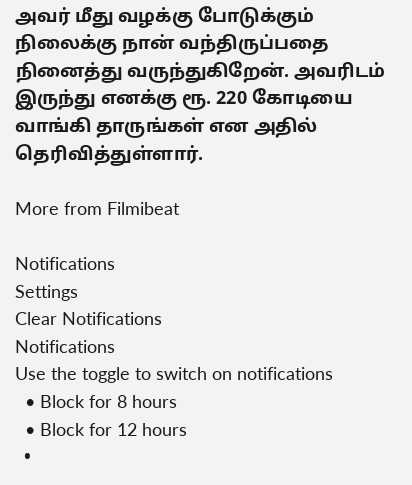அவர் மீது வழக்கு போடுக்கும் நிலைக்கு நான் வந்திருப்பதை நினைத்து வருந்துகிறேன். அவரிடம் இருந்து எனக்கு ரூ. 220 கோடியை வாங்கி தாருங்கள் என அதில் தெரிவித்துள்ளார்.

More from Filmibeat

Notifications
Settings
Clear Notifications
Notifications
Use the toggle to switch on notifications
  • Block for 8 hours
  • Block for 12 hours
  •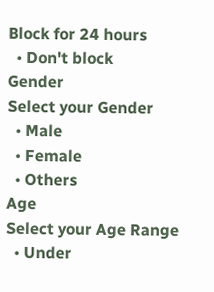Block for 24 hours
  • Don't block
Gender
Select your Gender
  • Male
  • Female
  • Others
Age
Select your Age Range
  • Under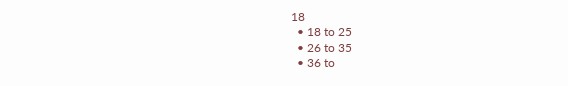18
  • 18 to 25
  • 26 to 35
  • 36 to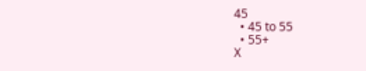45
  • 45 to 55
  • 55+
X